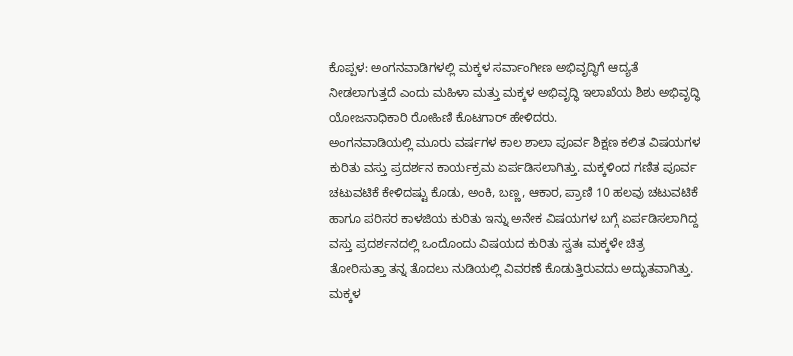ಕೊಪ್ಪಳ: ಅಂಗನವಾಡಿಗಳಲ್ಲಿ ಮಕ್ಕಳ ಸರ್ವಾಂಗೀಣ ಅಭಿವೃದ್ಧಿಗೆ ಆದ್ಯತೆ ನೀಡಲಾಗುತ್ತದೆ ಎಂದು ಮಹಿಳಾ ಮತ್ತು ಮಕ್ಕಳ ಅಭಿವೃದ್ಧಿ ಇಲಾಖೆಯ ಶಿಶು ಅಭಿವೃದ್ಧಿ ಯೋಜನಾಧಿಕಾರಿ ರೋಹಿಣಿ ಕೊಟಗಾರ್ ಹೇಳಿದರು.
ಅಂಗನವಾಡಿಯಲ್ಲಿ ಮೂರು ವರ್ಷಗಳ ಕಾಲ ಶಾಲಾ ಪೂರ್ವ ಶಿಕ್ಷಣ ಕಲಿತ ವಿಷಯಗಳ ಕುರಿತು ವಸ್ತು ಪ್ರದರ್ಶನ ಕಾರ್ಯಕ್ರಮ ಏರ್ಪಡಿಸಲಾಗಿತ್ತು. ಮಕ್ಕಳಿಂದ ಗಣಿತ ಪೂರ್ವ ಚಟುವಟಿಕೆ ಕೇಳಿದಷ್ಟು ಕೊಡು, ಅಂಕಿ, ಬಣ್ಣ, ಆಕಾರ, ಪ್ರಾಣಿ 10 ಹಲವು ಚಟುವಟಿಕೆ ಹಾಗೂ ಪರಿಸರ ಕಾಳಜಿಯ ಕುರಿತು ಇನ್ನು ಅನೇಕ ವಿಷಯಗಳ ಬಗ್ಗೆ ಏರ್ಪಡಿಸಲಾಗಿದ್ದ ವಸ್ತು ಪ್ರದರ್ಶನದಲ್ಲಿ ಒಂದೊಂದು ವಿಷಯದ ಕುರಿತು ಸ್ವತಃ ಮಕ್ಕಳೇ ಚಿತ್ರ ತೋರಿಸುತ್ತಾ ತನ್ನ ತೊದಲು ನುಡಿಯಲ್ಲಿ ವಿವರಣೆ ಕೊಡುತ್ತಿರುವದು ಅದ್ಭುತವಾಗಿತ್ತು. ಮಕ್ಕಳ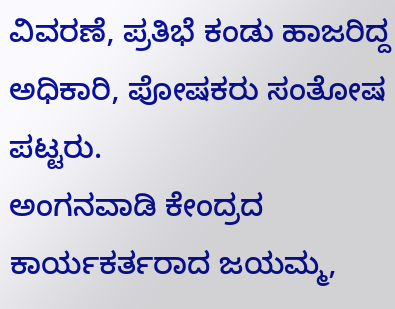ವಿವರಣೆ, ಪ್ರತಿಭೆ ಕಂಡು ಹಾಜರಿದ್ದ ಅಧಿಕಾರಿ, ಪೋಷಕರು ಸಂತೋಷ ಪಟ್ಟರು.
ಅಂಗನವಾಡಿ ಕೇಂದ್ರದ ಕಾರ್ಯಕರ್ತರಾದ ಜಯಮ್ಮ,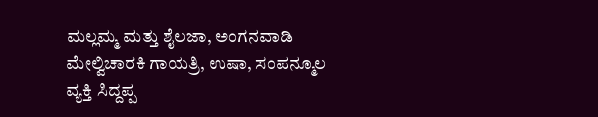ಮಲ್ಲಮ್ಮ ಮತ್ತು ಶೈಲಜಾ, ಅಂಗನವಾಡಿ ಮೇಲ್ವಿಚಾರಕಿ ಗಾಯತ್ರಿ, ಉಷಾ, ಸಂಪನ್ಮೂಲ ವ್ಯಕ್ತಿ ಸಿದ್ದಪ್ಪ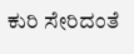ಕುರಿ ಸೇರಿದಂತೆ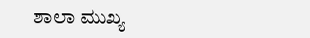ಶಾಲಾ ಮುಖ್ಯ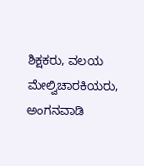ಶಿಕ್ಷಕರು, ವಲಯ ಮೇಲ್ವಿಚಾರಕಿಯರು, ಅಂಗನವಾಡಿ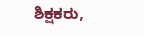ಶಿಕ್ಷಕರು,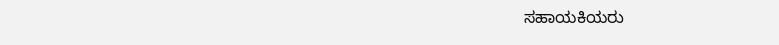ಸಹಾಯಕಿಯರು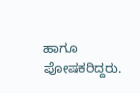ಹಾಗೂ ಪೋಷಕರಿದ್ದರು.